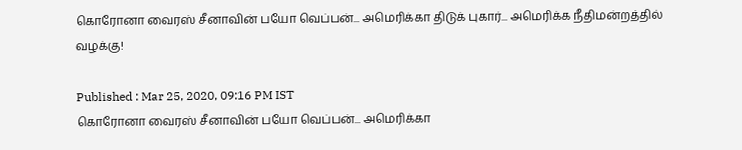கொரோனா வைரஸ் சீனாவின் பயோ வெப்பன்... அமெரிக்கா திடுக் புகார்... அமெரிக்க நீதிமன்றத்தில் வழக்கு!

Published : Mar 25, 2020, 09:16 PM IST
கொரோனா வைரஸ் சீனாவின் பயோ வெப்பன்... அமெரிக்கா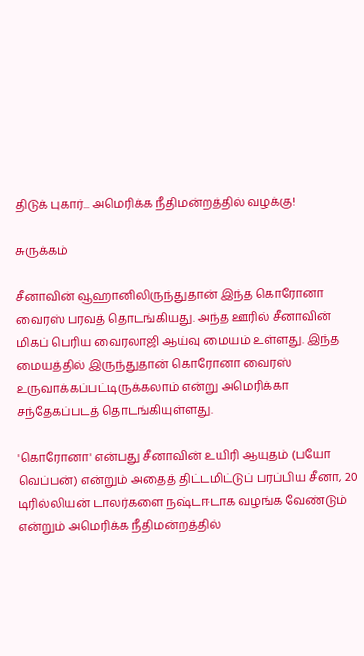திடுக் புகார்... அமெரிக்க நீதிமன்றத்தில் வழக்கு!

சுருக்கம்

சீனாவின் வூஹானிலிருந்துதான் இந்த கொரோனா வைரஸ் பரவத் தொடங்கியது. அந்த ஊரில் சீனாவின் மிகப் பெரிய வைரலாஜி ஆய்வு மையம் உள்ளது. இந்த மையத்தில் இருந்துதான் கொரோனா வைரஸ் உருவாக்கப்பட்டிருக்கலாம் என்று அமெரிக்கா சந்தேகப்படத் தொடங்கியுள்ளது.

'கொரோனா' என்பது சீனாவின் உயிரி ஆயுதம் (பயோ வெப்பன்) என்றும் அதைத் திட்டமிட்டுப் பரப்பிய சீனா, 20 டிரில்லியன் டாலர்களை நஷ்டஈடாக வழங்க வேண்டும் என்றும் அமெரிக்க நீதிமன்றத்தில்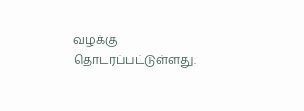வழக்கு தொடரப்பட்டுள்ளது.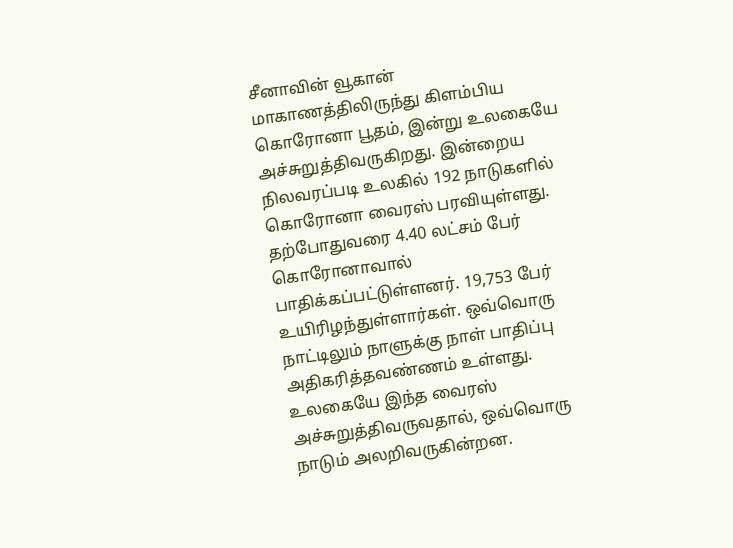சீனாவின் வூகான் மாகாணத்திலிருந்து கிளம்பிய கொரோனா பூதம், இன்று உலகையே அச்சுறுத்திவருகிறது. இன்றைய நிலவரப்படி உலகில் 192 நாடுகளில் கொரோனா வைரஸ் பரவியுள்ளது. தற்போதுவரை 4.40 லட்சம் பேர் கொரோனாவால் பாதிக்கப்பட்டுள்ளனர். 19,753 பேர் உயிரிழந்துள்ளார்கள். ஒவ்வொரு நாட்டிலும் நாளுக்கு நாள் பாதிப்பு அதிகரித்தவண்ணம் உள்ளது. உலகையே இந்த வைரஸ் அச்சுறுத்திவருவதால், ஒவ்வொரு நாடும் அலறிவருகின்றன.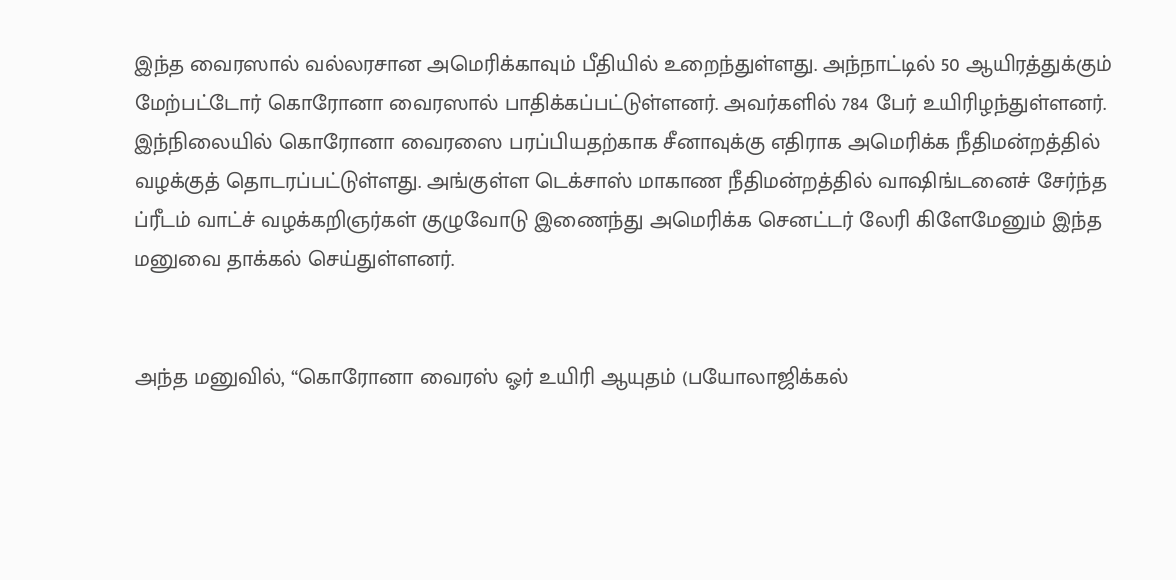இந்த வைரஸால் வல்லரசான அமெரிக்காவும் பீதியில் உறைந்துள்ளது. அந்நாட்டில் 50 ஆயிரத்துக்கும் மேற்பட்டோர் கொரோனா வைரஸால் பாதிக்கப்பட்டுள்ளனர். அவர்களில் 784 பேர் உயிரிழந்துள்ளனர்.
இந்நிலையில் கொரோனா வைரஸை பரப்பியதற்காக சீனாவுக்கு எதிராக அமெரிக்க நீதிமன்றத்தில் வழக்குத் தொடரப்பட்டுள்ளது. அங்குள்ள டெக்சாஸ் மாகாண நீதிமன்றத்தில் வாஷிங்டனைச் சேர்ந்த ப்ரீடம் வாட்ச் வழக்கறிஞர்கள் குழுவோடு இணைந்து அமெரிக்க செனட்டர் லேரி கிளேமேனும் இந்த மனுவை தாக்கல் செய்துள்ளனர்.


அந்த மனுவில், “கொரோனா வைரஸ் ஓர் உயிரி ஆயுதம் (பயோலாஜிக்கல்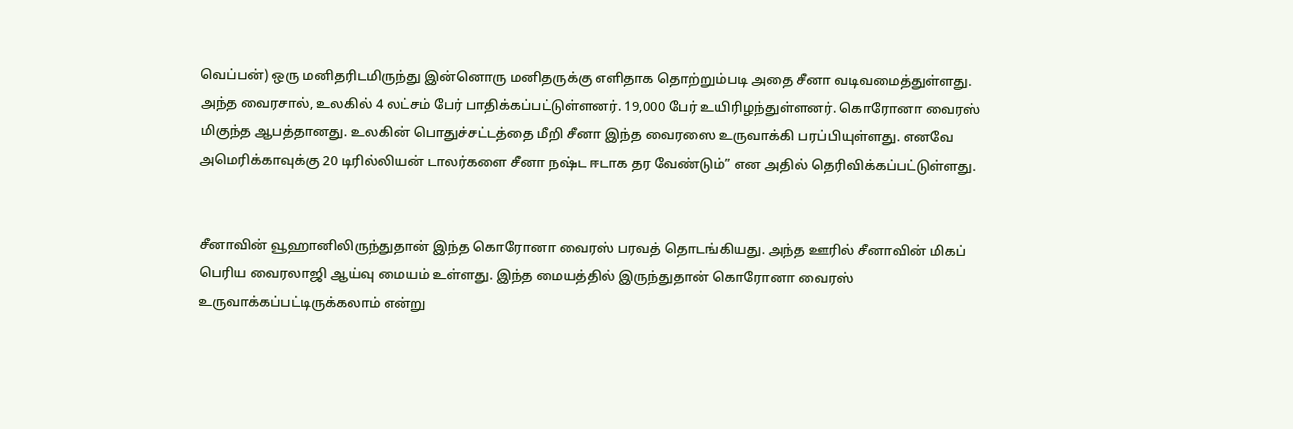வெப்பன்) ஒரு மனிதரிடமிருந்து இன்னொரு மனிதருக்கு எளிதாக தொற்றும்படி அதை சீனா வடிவமைத்துள்ளது. அந்த வைரசால், உலகில் 4 லட்சம் பேர் பாதிக்கப்பட்டுள்ளனர். 19,000 பேர் உயிரிழந்துள்ளனர். கொரோனா வைரஸ் மிகுந்த ஆபத்தானது. உலகின் பொதுச்சட்டத்தை மீறி சீனா இந்த வைரஸை உருவாக்கி பரப்பியுள்ளது. எனவே அமெரிக்காவுக்கு 20 டிரில்லியன் டாலர்களை சீனா நஷ்ட ஈடாக தர வேண்டும்” என அதில் தெரிவிக்கப்பட்டுள்ளது.


சீனாவின் வூஹானிலிருந்துதான் இந்த கொரோனா வைரஸ் பரவத் தொடங்கியது. அந்த ஊரில் சீனாவின் மிகப் பெரிய வைரலாஜி ஆய்வு மையம் உள்ளது. இந்த மையத்தில் இருந்துதான் கொரோனா வைரஸ் உருவாக்கப்பட்டிருக்கலாம் என்று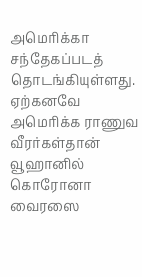அமெரிக்கா சந்தேகப்படத் தொடங்கியுள்ளது. ஏற்கனவே அமெரிக்க ராணுவ வீரர்கள்தான் வூஹானில் கொரோனா வைரஸை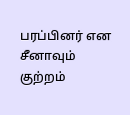பரப்பினர் என சீனாவும் குற்றம்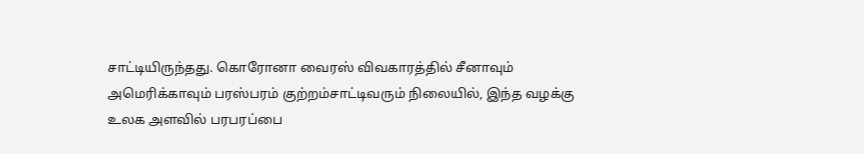சாட்டியிருந்தது. கொரோனா வைரஸ் விவகாரத்தில் சீனாவும் அமெரிக்காவும் பரஸ்பரம் குற்றம்சாட்டிவரும் நிலையில், இந்த வழக்கு உலக அளவில் பரபரப்பை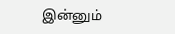இன்னும்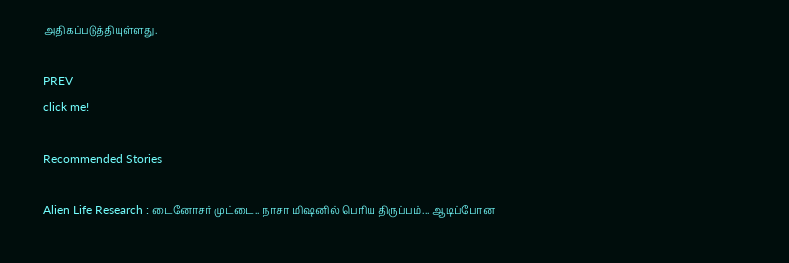அதிகப்படுத்தியுள்ளது.

PREV
click me!

Recommended Stories

Alien Life Research : டைனோசர் முட்டை.. நாசா மிஷனில் பெரிய திருப்பம்... ஆடிப்போன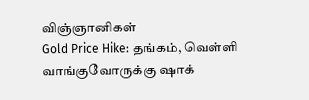விஞ்ஞானிகள்
Gold Price Hike: தங்கம், வெள்ளி வாங்குவோருக்கு ஷாக்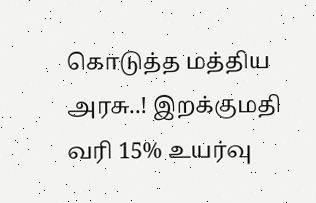கொடுத்த மத்திய அரசு..! இறக்குமதி வரி 15% உயர்வு